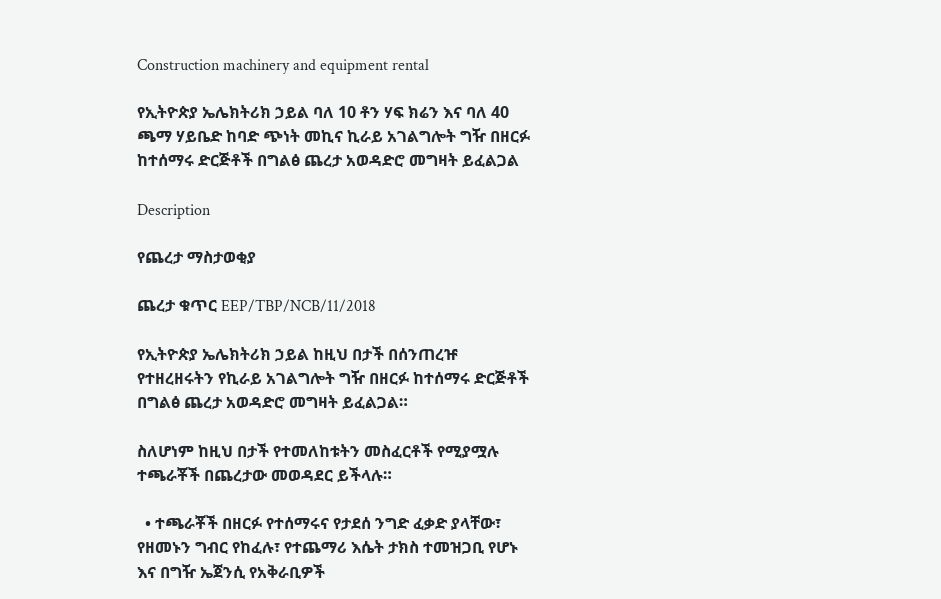Construction machinery and equipment rental

የኢትዮጵያ ኤሌክትሪክ ኃይል ባለ 10 ቶን ሃፍ ክሬን እና ባለ 40 ጫማ ሃይቤድ ከባድ ጭነት መኪና ኪራይ አገልግሎት ግዥ በዘርፉ ከተሰማሩ ድርጅቶች በግልፅ ጨረታ አወዳድሮ መግዛት ይፈልጋል

Description

የጨረታ ማስታወቂያ

ጨረታ ቁጥር EEP/TBP/NCB/11/2018

የኢትዮጵያ ኤሌክትሪክ ኃይል ከዚህ በታች በሰንጠረዡ የተዘረዘሩትን የኪራይ አገልግሎት ግዥ በዘርፉ ከተሰማሩ ድርጅቶች በግልፅ ጨረታ አወዳድሮ መግዛት ይፈልጋል።

ስለሆነም ከዚህ በታች የተመለከቱትን መስፈርቶች የሚያሟሉ ተጫራቾች በጨረታው መወዳደር ይችላሉ።

  • ተጫራቾች በዘርፉ የተሰማሩና የታደሰ ንግድ ፈቃድ ያላቸው፣ የዘመኑን ግብር የከፈሉ፣ የተጨማሪ እሴት ታክስ ተመዝጋቢ የሆኑ እና በግዥ ኤጀንሲ የአቅራቢዎች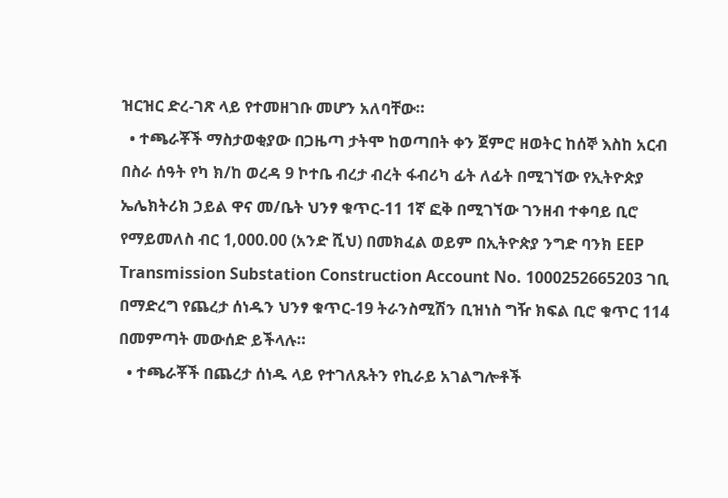ዝርዝር ድረ-ገጽ ላይ የተመዘገቡ መሆን አለባቸው።
  • ተጫራቾች ማስታወቂያው በጋዜጣ ታትሞ ከወጣበት ቀን ጀምሮ ዘወትር ከሰኞ እስከ አርብ በስራ ሰዓት የካ ክ/ከ ወረዳ 9 ኮተቤ ብረታ ብረት ፋብሪካ ፊት ለፊት በሚገኘው የኢትዮጵያ ኤሌክትሪክ ኃይል ዋና መ/ቤት ህንፃ ቁጥር-11 1ኛ ፎቅ በሚገኘው ገንዘብ ተቀባይ ቢሮ የማይመለስ ብር 1,000.00 (አንድ ሺህ) በመክፈል ወይም በኢትዮጵያ ንግድ ባንክ EEP Transmission Substation Construction Account No. 1000252665203 ገቢ በማድረግ የጨረታ ሰነዱን ህንፃ ቁጥር-19 ትራንስሚሽን ቢዝነስ ግዥ ክፍል ቢሮ ቁጥር 114 በመምጣት መውሰድ ይችላሉ።
  • ተጫራቾች በጨረታ ሰነዱ ላይ የተገለጹትን የኪራይ አገልግሎቶች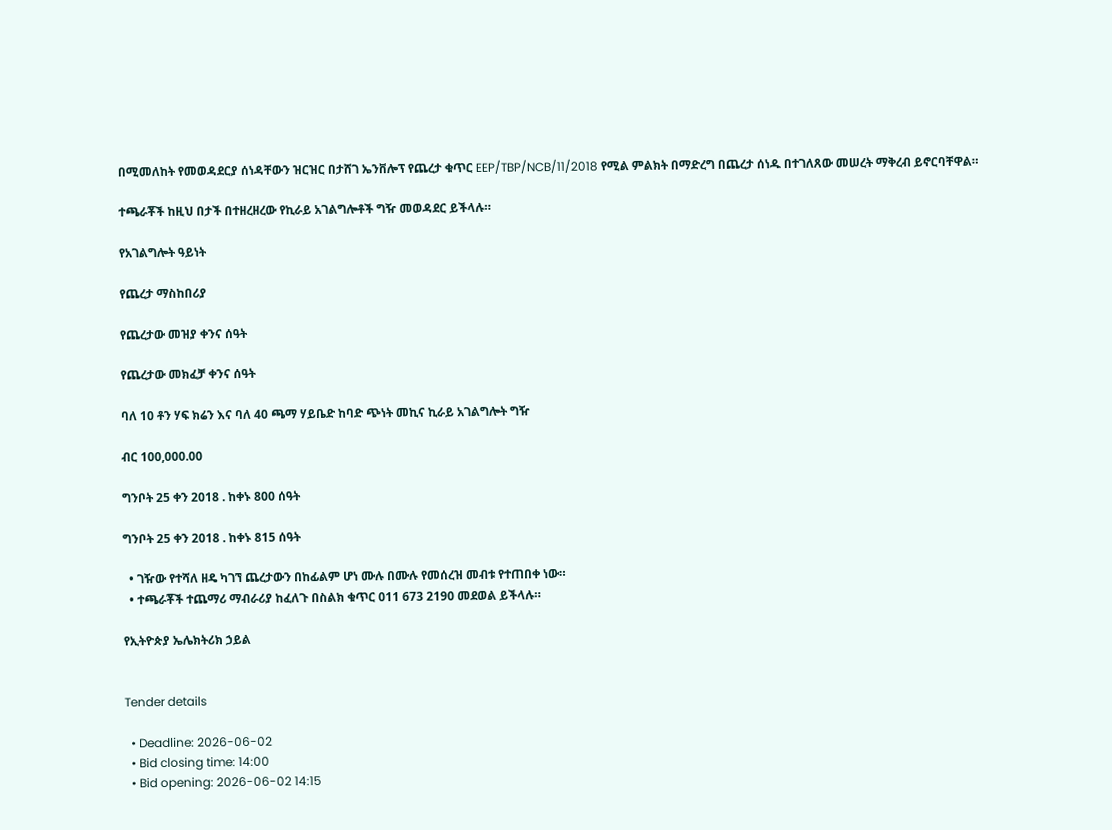በሚመለከት የመወዳደርያ ሰነዳቸውን ዝርዝር በታሸገ ኤንቨሎፕ የጨረታ ቁጥር EEP/TBP/NCB/11/2018 የሚል ምልክት በማድረግ በጨረታ ሰነዱ በተገለጸው መሠረት ማቅረብ ይኖርባቸዋል።

ተጫራቾች ከዚህ በታች በተዘረዘረው የኪራይ አገልግሎቶች ግዥ መወዳደር ይችላሉ።

የአገልግሎት ዓይነት

የጨረታ ማስከበሪያ

የጨረታው መዝያ ቀንና ሰዓት

የጨረታው መክፈቻ ቀንና ሰዓት

ባለ 10 ቶን ሃፍ ክሬን እና ባለ 40 ጫማ ሃይቤድ ከባድ ጭነት መኪና ኪራይ አገልግሎት ግዥ

ብር 100,000.00

ግንቦት 25 ቀን 2018 . ከቀኑ 800 ሰዓት

ግንቦት 25 ቀን 2018 . ከቀኑ 815 ሰዓት

  • ገዥው የተሻለ ዘዴ ካገኘ ጨረታውን በከፊልም ሆነ ሙሉ በሙሉ የመሰረዝ መብቱ የተጠበቀ ነው።
  • ተጫራቾች ተጨማሪ ማብራሪያ ከፈለጉ በስልክ ቁጥር 011 673 2190 መደወል ይችላሉ።

የኢትዮጵያ ኤሌክትሪክ ኃይል


Tender details

  • Deadline: 2026-06-02
  • Bid closing time: 14:00
  • Bid opening: 2026-06-02 14:15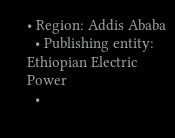• Region: Addis Ababa
  • Publishing entity: Ethiopian Electric Power
  •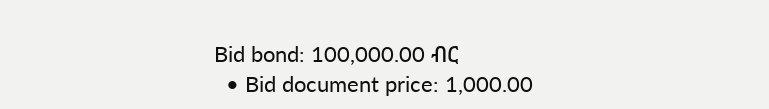Bid bond: 100,000.00 ብር
  • Bid document price: 1,000.00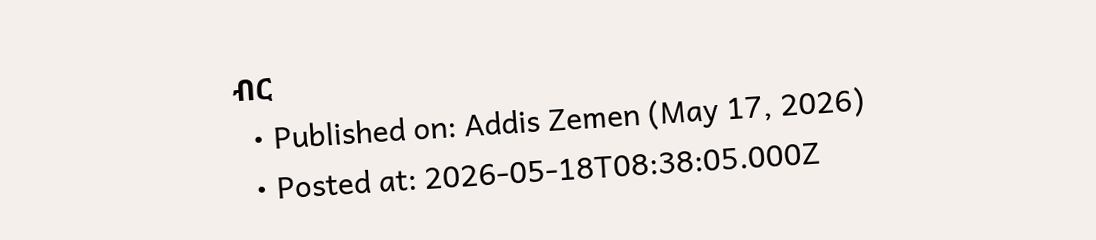ብር
  • Published on: Addis Zemen (May 17, 2026)
  • Posted at: 2026-05-18T08:38:05.000Z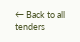← Back to all tenders